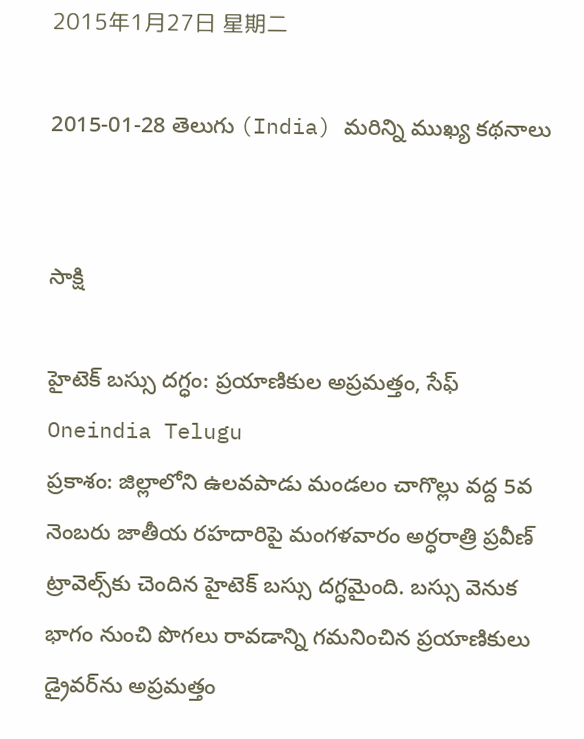2015年1月27日 星期二

2015-01-28 తెలుగు (India) మరిన్ని ముఖ్య కథనాలు


సాక్షి

హైటెక్ బస్సు దగ్ధం: ప్రయాణికుల అప్రమత్తం, సేఫ్
Oneindia Telugu
ప్రకాశం: జిల్లాలోని ఉలవపాడు మండలం చాగొల్లు వద్ద 5వ నెంబరు జాతీయ రహదారిపై మంగళవారం అర్ధరాత్రి ప్రవీణ్ ట్రావెల్స్‌కు చెందిన హైటెక్ బస్సు దగ్ధమైంది. బస్సు వెనుక భాగం నుంచి పొగలు రావడాన్ని గమనించిన ప్రయాణికులు డ్రైవర్‌ను అప్రమత్తం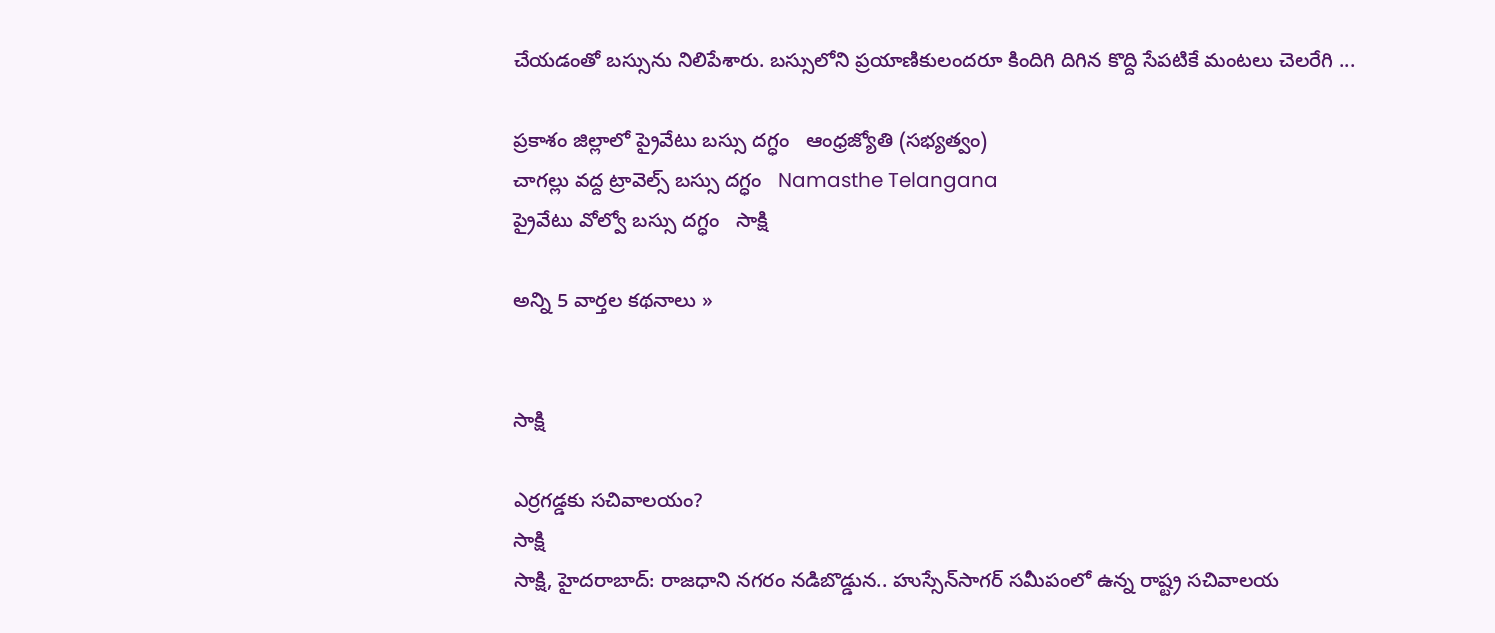చేయడంతో బస్సును నిలిపేశారు. బస్సులోని ప్రయాణికులందరూ కిందిగి దిగిన కొద్ది సేపటికే మంటలు చెలరేగి ...

ప్రకాశం జిల్లాలో ప్రైవేటు బస్సు దగ్ధం   ఆంధ్రజ్యోతి (సభ్యత్వం)
చాగల్లు వద్ద ట్రావెల్స్ బస్సు దగ్ధం   Namasthe Telangana
ప్రైవేటు వోల్వో బస్సు దగ్ధం   సాక్షి

అన్ని 5 వార్తల కథనాలు »


సాక్షి

ఎర్రగడ్డకు సచివాలయం?
సాక్షి
సాక్షి, హైదరాబాద్: రాజధాని నగరం నడిబొడ్డున.. హుస్సేన్‌సాగర్ సమీపంలో ఉన్న రాష్ట్ర సచివాలయ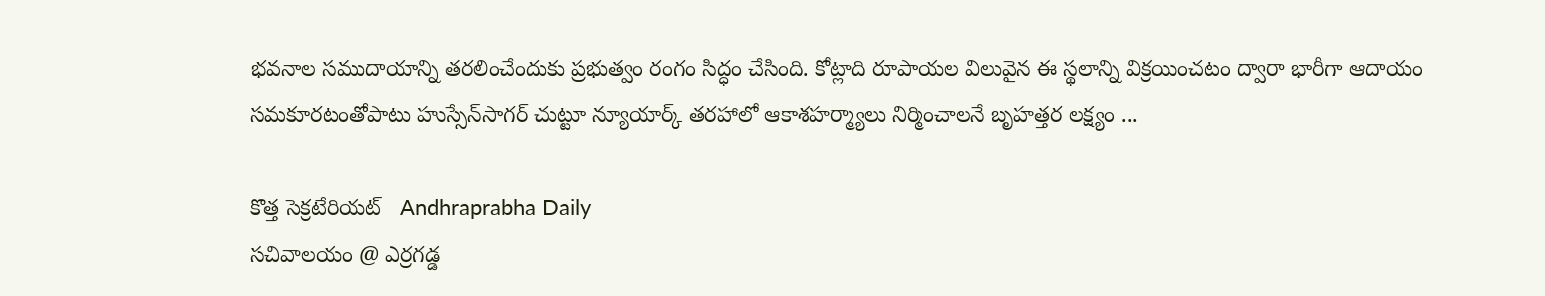భవనాల సముదాయాన్ని తరలించేందుకు ప్రభుత్వం రంగం సిద్ధం చేసింది. కోట్లాది రూపాయల విలువైన ఈ స్థలాన్ని విక్రయించటం ద్వారా భారీగా ఆదాయం సమకూరటంతోపాటు హుస్సేన్‌సాగర్ చుట్టూ న్యూయార్క్ తరహాలో ఆకాశహర్మ్యాలు నిర్మించాలనే బృహత్తర లక్ష్యం ...

కొత్త సెక్రటేరియట్‌   Andhraprabha Daily
సచివాలయం @ ఎర్రగడ్డ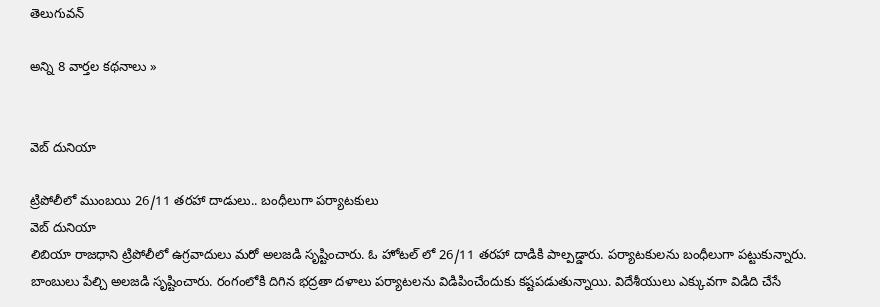తెలుగువన్

అన్ని 8 వార్తల కథనాలు »


వెబ్ దునియా

ట్రిపోలీలో ముంబయి 26/11 తరహా దాడులు.. బంధీలుగా పర్యాటకులు
వెబ్ దునియా
లిబియా రాజధాని ట్రిపోలీలో ఉగ్రవాదులు మరో అలజడి సృష్టించారు. ఓ హోటల్ లో 26/11 తరహా దాడికి పాల్పడ్డారు. పర్యాటకులను బంధీలుగా పట్టుకున్నారు. బాంబులు పేల్చి అలజడి సృష్టించారు. రంగంలోకి దిగిన భద్రతా దళాలు పర్యాటలను విడిపించేందుకు కష్టపడుతున్నాయి. విదేశీయులు ఎక్కువగా విడిది చేసే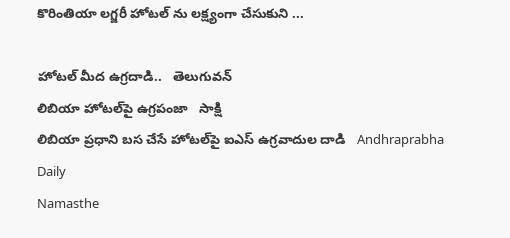కొరింతియా లగ్జరీ హోటల్ ను లక్ష్యంగా చేసుకుని ...

హోటల్ మీద ఉగ్రదాడి..   తెలుగువన్
లిబియా హోటల్‌పై ఉగ్రపంజా   సాక్షి
లిబియా ప్రధాని బస చేసే హోటల్‌పై ఐఎస్‌ ఉగ్రవాదుల దాడి   Andhraprabha Daily
Namasthe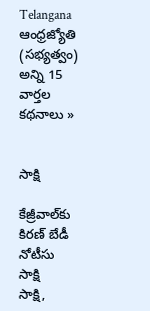Telangana
ఆంధ్రజ్యోతి (సభ్యత్వం)
అన్ని 15 వార్తల కథనాలు »


సాక్షి

కేజ్రీవాల్‌కు కిరణ్ బేడీ నోటీసు
సాక్షి
సాక్షి,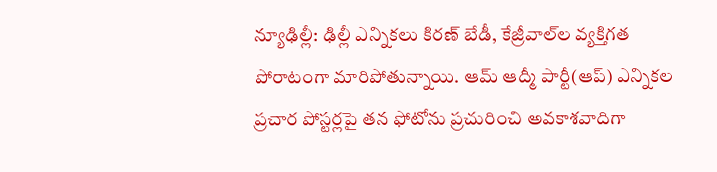న్యూఢిల్లీ: ఢిల్లీ ఎన్నికలు కిరణ్ బేడీ, కేజ్రీవాల్‌ల వ్యక్తిగత పోరాటంగా మారిపోతున్నాయి. ఆమ్ ఆద్మీ పార్టీ(ఆప్) ఎన్నికల ప్రచార పోస్టర్లపై తన ఫోటోను ప్రచురించి అవకాశవాదిగా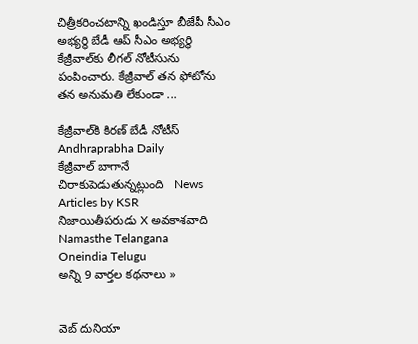చిత్రీకరించటాన్ని ఖండిస్తూ బీజేపీ సీఎం అభ్యర్థి బేడీ ఆప్ సీఎం అభ్యర్థి కేజ్రీవాల్‌కు లీగల్ నోటీసును పంపించారు. కేజ్రీవాల్ తన ఫోటోను తన అనుమతి లేకుండా ...

కేజ్రీవాల్‌కి కిరణ్‌ బేడీ నోటీస్‌   Andhraprabha Daily
కేజ్రీవాల్ బాగానే చిరాకుపెడుతున్నట్లుంది   News Articles by KSR
నిజాయితీపరుడు X అవకాశవాది   Namasthe Telangana
Oneindia Telugu
అన్ని 9 వార్తల కథనాలు »


వెబ్ దునియా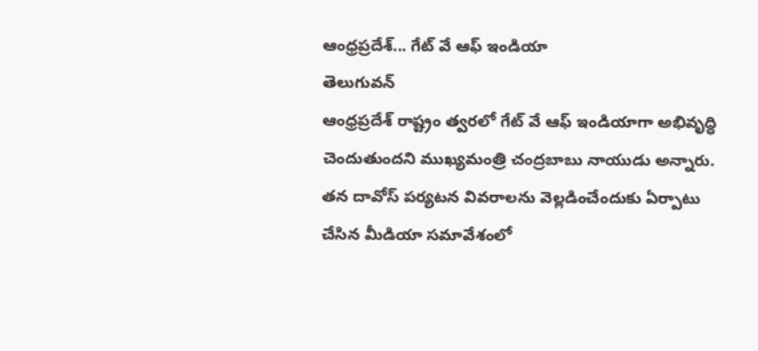ఆంధ్రప్రదేశ్... గేట్ వే ఆఫ్ ఇండియా
తెలుగువన్
ఆంధ్రప్రదేశ్ రాష్ట్రం త్వరలో గేట్ వే ఆఫ్ ఇండియాగా అభివృద్ధి చెందుతుందని ముఖ్యమంత్రి చంద్రబాబు నాయుడు అన్నారు. తన దావోస్ పర్యటన వివరాలను వెల్లడించేందుకు ఏర్పాటు చేసిన మీడియా సమావేశంలో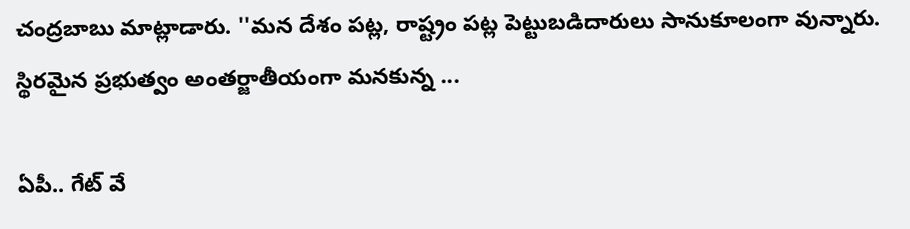చంద్రబాబు మాట్లాడారు. ''మన దేశం పట్ల, రాష్ట్రం పట్ల పెట్టుబడిదారులు సానుకూలంగా వున్నారు. స్థిరమైన ప్రభుత్వం అంతర్జాతీయంగా మనకున్న ...

ఏపీ.. గేట్ వే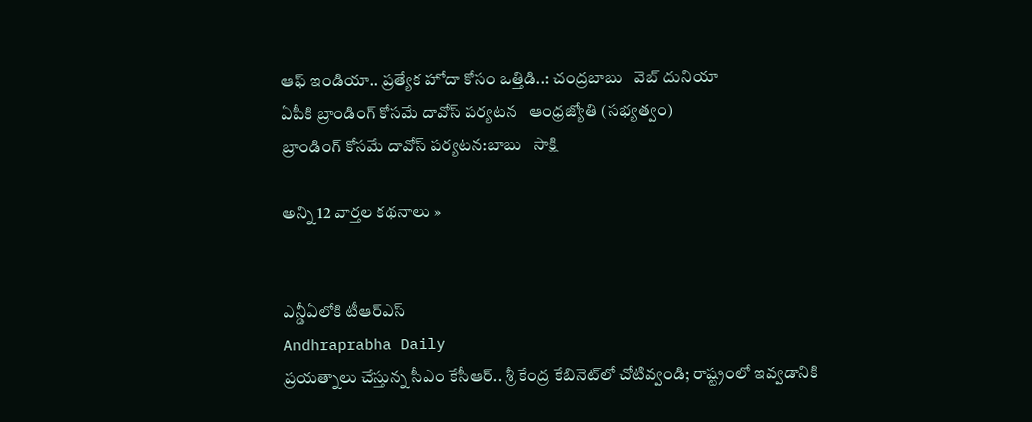ఆఫ్ ఇండియా.. ప్రత్యేక హోదా కోసం ఒత్తిడి..: చంద్రబాబు   వెబ్ దునియా
ఏపీకి బ్రాండింగ్‌ కోసమే దావోస్‌ పర్యటన   ఆంధ్రజ్యోతి (సభ్యత్వం)
బ్రాండింగ్ కోసమే దావోస్ పర్యటన:బాబు   సాక్షి

అన్ని 12 వార్తల కథనాలు »


ఎన్డీఏలోకి టీఆర్‌ఎస్‌
Andhraprabha Daily
ప్రయత్నాలు చేస్తున్న సీఎం కేసీఆర్‌.. శ్రీ కేంద్ర కేబినెట్‌లో చోటివ్వండి; రాష్ట్రంలో ఇవ్వడానికి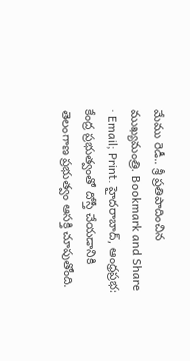మేము రెడీ.. శ్రీ ప్రతిపాదించిన ముఖ్యమంత్రి. Bookmark and Share · Email; Print. హైదరాబాద్‌, ఆంధ్రప్రభ: కేంద్ర ప్రభుత్వంతో దోస్తీ చేయడానికి తెలంగాణ ప్రభుత్వం ఆసక్తి చూపుతోంది.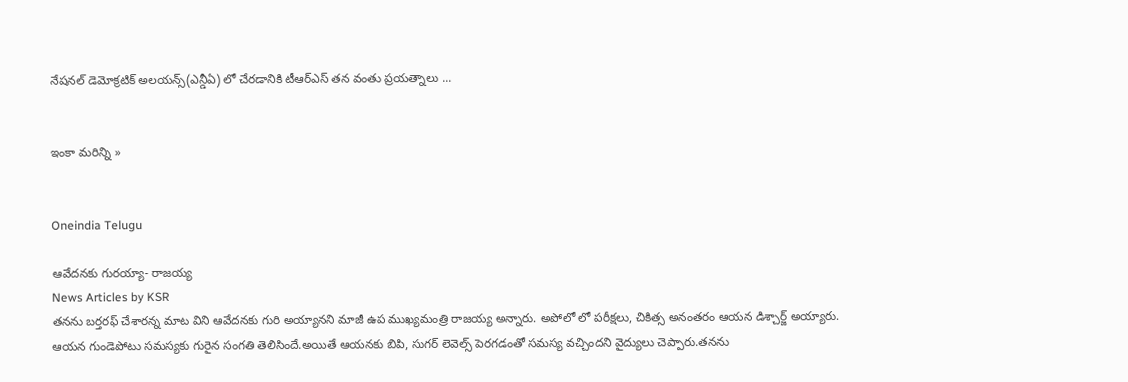నేషనల్‌ డెమోక్రటిక్‌ అలయన్స్‌(ఎన్డీఏ) లో చేరడానికి టీఆర్‌ఎస్‌ తన వంతు ప్రయత్నాలు ...


ఇంకా మరిన్ని »


Oneindia Telugu

ఆవేదనకు గురయ్యా- రాజయ్య
News Articles by KSR
తనను బర్తరఫ్ చేశారన్న మాట విని ఆవేదనకు గురి అయ్యానని మాజీ ఉప ముఖ్యమంత్రి రాజయ్య అన్నారు. అపోలో లో పరీక్షలు, చికిత్స అనంతరం ఆయన డిశ్చార్జ్ అయ్యారు. ఆయన గుండెపోటు సమస్యకు గురైన సంగతి తెలిసిందే.అయితే ఆయనకు బిపి, సుగర్ లెవెల్స్ పెరగడంతో సమస్య వచ్చిందని వైద్యులు చెప్పారు.తనను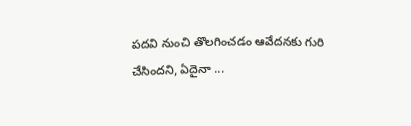పదవి నుంచి తొలగించడం ఆవేదనకు గురి చేసిందని, ఏదైనా ...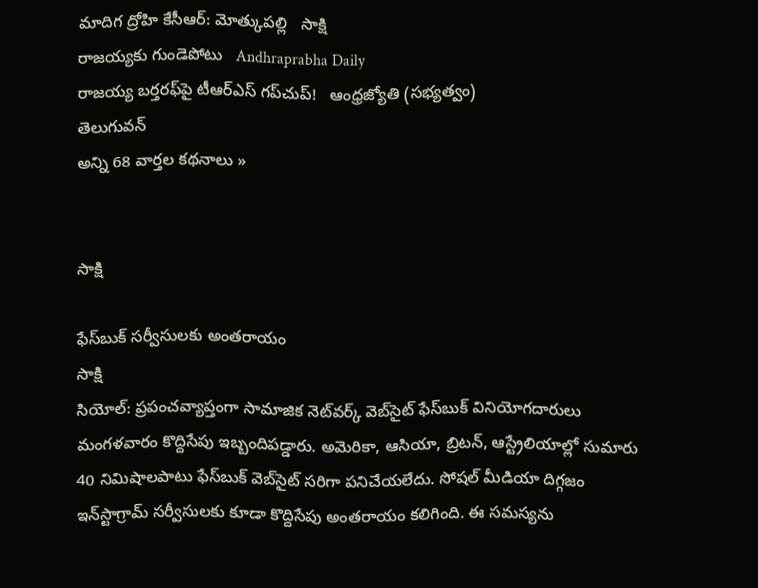మాదిగ ద్రోహి కేసీఆర్: మోత్కుపల్లి   సాక్షి
రాజయ్యకు గుండెపోటు   Andhraprabha Daily
రాజయ్య బర్తరఫ్‌పై టీఆర్‌ఎస్‌ గప్‌చుప్‌!   ఆంధ్రజ్యోతి (సభ్యత్వం)
తెలుగువన్
అన్ని 68 వార్తల కథనాలు »


సాక్షి

ఫేస్‌బుక్ సర్వీసులకు అంతరాయం
సాక్షి
సియోల్: ప్రపంచవ్యాప్తంగా సామాజిక నెట్‌వర్క్ వెబ్‌సైట్ ఫేస్‌బుక్ వినియోగదారులు మంగళవారం కొద్దిసేపు ఇబ్బందిపడ్డారు. అమెరికా, ఆసియా, బ్రిటన్, ఆస్ట్రేలియాల్లో సుమారు 40 నిమిషాలపాటు ఫేస్‌బుక్ వెబ్‌సైట్ సరిగా పనిచేయలేదు. సోషల్ మీడియా దిగ్గజం ఇన్‌స్టాగ్రామ్ సర్వీసులకు కూడా కొద్దిసేపు అంతరాయం కలిగింది. ఈ సమస్యను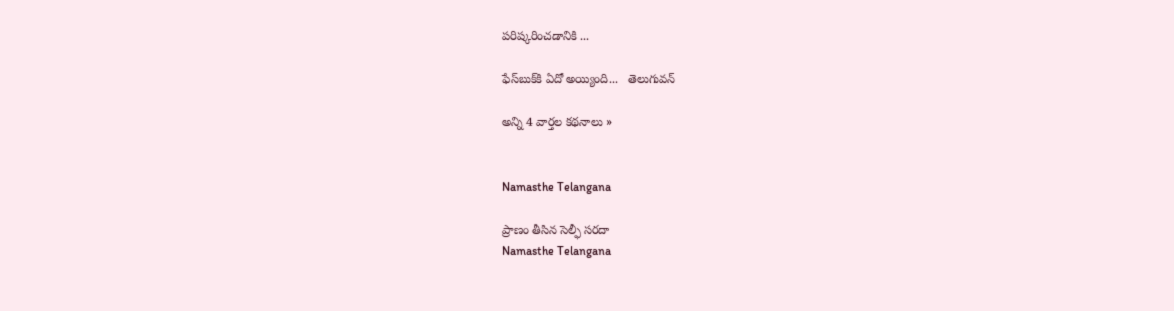పరిష్కరించడానికి ...

ఫేస్‌బుక్‌కి ఏదో అయ్యింది...   తెలుగువన్

అన్ని 4 వార్తల కథనాలు »


Namasthe Telangana

ప్రాణం తీసిన సెల్ఫీ సరదా
Namasthe Telangana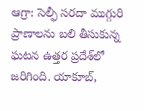ఆగ్రా: సెల్ఫీ సరదా ముగ్గురి ప్రాణాలను బలి తీసుకున్న ఘటన ఉత్తర ప్రదేశ్‌లో జరిగింది. యాకూబ్,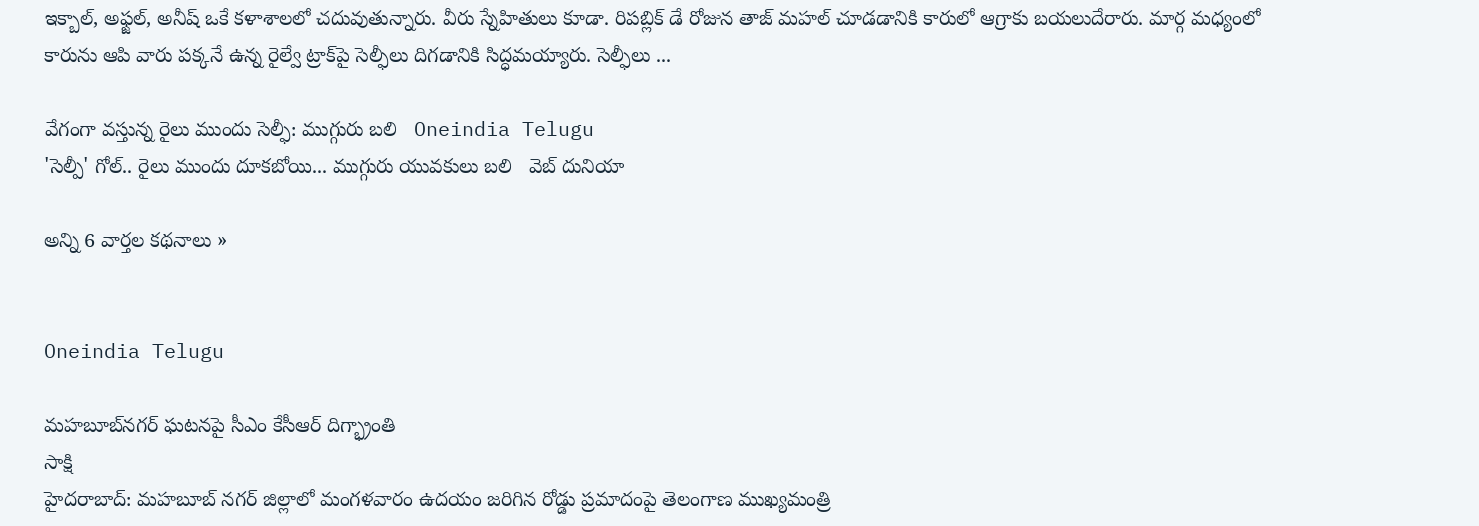ఇక్బాల్, అఫ్జల్, అనీష్ ఒకే కళాశాలలో చదువుతున్నారు. వీరు స్నేహితులు కూడా. రిపబ్లిక్ డే రోజున తాజ్ మహల్ చూడడానికి కారులో ఆగ్రాకు బయలుదేరారు. మార్గ మధ్యంలో కారును ఆపి వారు పక్కనే ఉన్న రైల్వే ట్రాక్‌పై సెల్ఫీలు దిగడానికి సిద్ధమయ్యారు. సెల్ఫీలు ...

వేగంగా వస్తున్న రైలు ముందు సెల్ఫీ: ముగ్గురు బలి   Oneindia Telugu
'సెల్పీ' గోల్.. రైలు ముందు దూకబోయి... ముగ్గురు యువకులు బలి   వెబ్ దునియా

అన్ని 6 వార్తల కథనాలు »


Oneindia Telugu

మహబూబ్‌నగర్ ఘటనపై సీఎం కేసీఆర్ దిగ్భ్రాంతి
సాక్షి
హైదరాబాద్: మహబూబ్ నగర్ జిల్లాలో మంగళవారం ఉదయం జరిగిన రోడ్డు ప్రమాదంపై తెలంగాణ ముఖ్యమంత్రి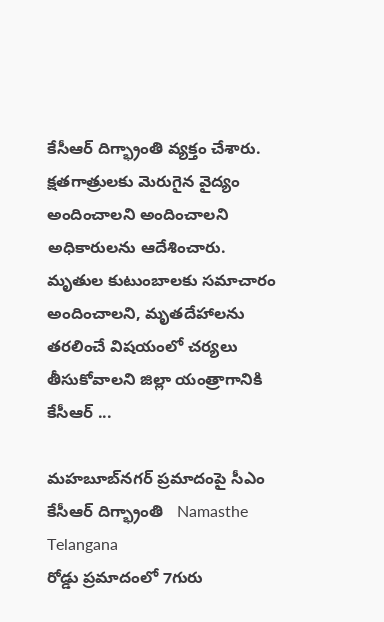కేసీఆర్ దిగ్భ్రాంతి వ్యక్తం చేశారు. క్షతగాత్రులకు మెరుగైన వైద్యం అందించాలని అందించాలని అధికారులను ఆదేశించారు. మృతుల కుటుంబాలకు సమాచారం అందించాలని, మృతదేహాలను తరలించే విషయంలో చర్యలు తీసుకోవాలని జిల్లా యంత్రాగానికి కేసీఆర్ ...

మహబూబ్‌నగర్ ప్రమాదంపై సీఎం కేసీఆర్ దిగ్భ్రాంతి   Namasthe Telangana
రోడ్డు ప్రమాదంలో 7గురు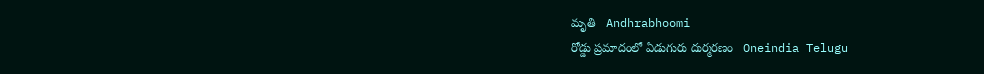మృతి   Andhrabhoomi
రోడ్డు ప్రమాదంలో ఏడుగురు దుర్మరణం   Oneindia Telugu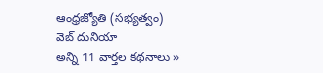ఆంధ్రజ్యోతి (సభ్యత్వం)
వెబ్ దునియా
అన్ని 11 వార్తల కథనాలు »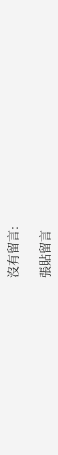沒有留言:

張貼留言